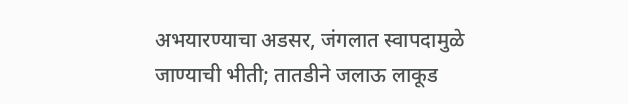अभयारण्याचा अडसर, जंगलात स्वापदामुळे जाण्याची भीती; तातडीने जलाऊ लाकूड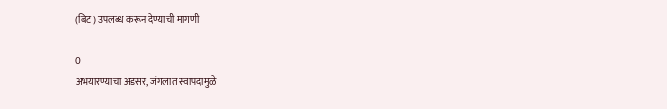(बिट) उपलब्ध करून देण्याची मागणी

0
अभयारण्याचा अडसर, जंगलात स्वापदामुळे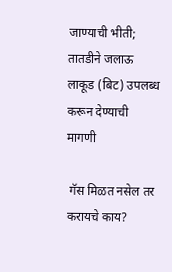जाण्याची भीती; तातडीने जलाऊ लाकूड (बिट) उपलब्ध करून देण्याची मागणी

 गॅस मिळत नसेल तर करायचे काय?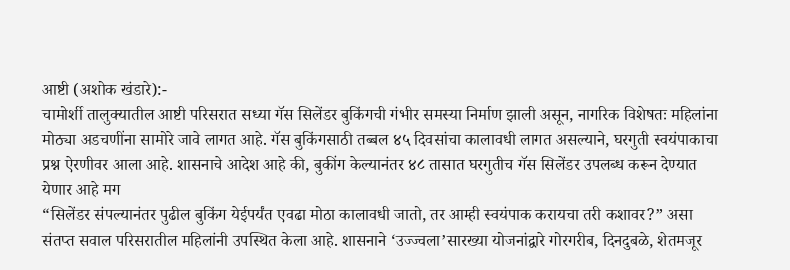आष्टी (अशोक खंडारे):-
चामोर्शी तालुक्यातील आष्टी परिसरात सध्या गॅस सिलेंडर बुकिंगची गंभीर समस्या निर्माण झाली असून, नागरिक विशेषतः महिलांना मोठ्या अडचणींना सामोरे जावे लागत आहे. गॅस बुकिंगसाठी तब्बल ४५ दिवसांचा कालावधी लागत असल्याने, घरगुती स्वयंपाकाचा प्रश्न ऐरणीवर आला आहे. शासनाचे आदेश आहे की, बुकींग केल्यानंतर ४८ तासात घरगुतीच गॅस सिलेंडर उपलब्ध करून देण्यात येणार आहे मग
“सिलेंडर संपल्यानंतर पुढील बुकिंग येईपर्यंत एवढा मोठा कालावधी जातो, तर आम्ही स्वयंपाक करायचा तरी कशावर?” असा संतप्त सवाल परिसरातील महिलांनी उपस्थित केला आहे. शासनाने ‘उज्ज्वला’सारख्या योजनांद्वारे गोरगरीब, दिनदुबळे, शेतमजूर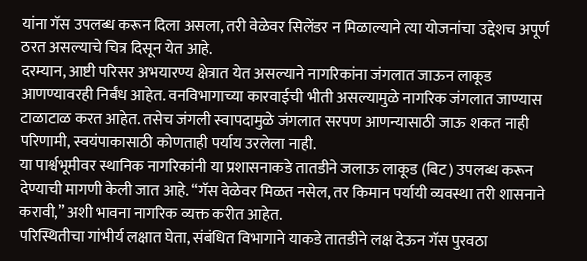यांना गॅस उपलब्ध करून दिला असला, तरी वेळेवर सिलेंडर न मिळाल्याने त्या योजनांचा उद्देशच अपूर्ण ठरत असल्याचे चित्र दिसून येत आहे.
दरम्यान, आष्टी परिसर अभयारण्य क्षेत्रात येत असल्याने नागरिकांना जंगलात जाऊन लाकूड आणण्यावरही निर्बंध आहेत. वनविभागाच्या कारवाईची भीती असल्यामुळे नागरिक जंगलात जाण्यास टाळाटाळ करत आहेत. तसेच जंगली स्वापदामुळे जंगलात सरपण आणन्यासाठी जाऊ शकत नाही परिणामी, स्वयंपाकासाठी कोणताही पर्याय उरलेला नाही.
या पार्श्वभूमीवर स्थानिक नागरिकांनी या प्रशासनाकडे तातडीने जलाऊ लाकूड (बिट) उपलब्ध करून देण्याची मागणी केली जात आहे. “गॅस वेळेवर मिळत नसेल, तर किमान पर्यायी व्यवस्था तरी शासनाने करावी,” अशी भावना नागरिक व्यक्त करीत आहेत.
परिस्थितीचा गांभीर्य लक्षात घेता, संबंधित विभागाने याकडे तातडीने लक्ष देऊन गॅस पुरवठा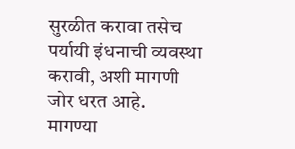सुरळीत करावा तसेच पर्यायी इंधनाची व्यवस्था करावी, अशी मागणी जोर धरत आहे.
मागण्या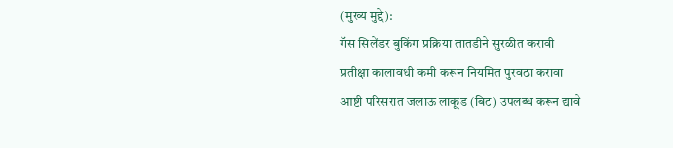(मुख्य मुद्दे):
गॅस सिलेंडर बुकिंग प्रक्रिया तातडीने सुरळीत करावी
प्रतीक्षा कालावधी कमी करून नियमित पुरवठा करावा
आष्टी परिसरात जलाऊ लाकूड (बिट) उपलब्ध करून द्यावे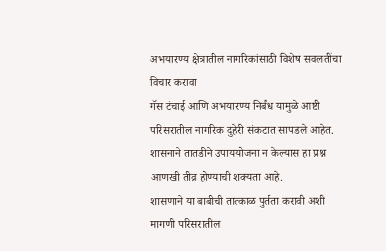अभयारण्य क्षेत्रातील नागरिकांसाठी विशेष सवलतींचा विचार करावा
गॅस टंचाई आणि अभयारण्य निर्बंध यामुळे आष्टी परिसरातील नागरिक दुहेरी संकटात सापडले आहेत. शासनाने तातडीने उपाययोजना न केल्यास हा प्रश्न आणखी तीव्र होण्याची शक्यता आहे.
शासणाने या बाबीची तात्काळ पुर्तता करावी अशी मागणी परिसरातील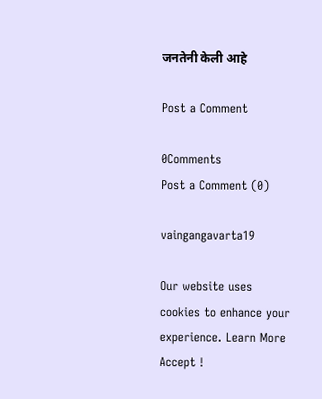जनतेनी केली आहे

Post a Comment

0Comments
Post a Comment (0)

vaingangavarta19

Our website uses cookies to enhance your experience. Learn More
Accept !